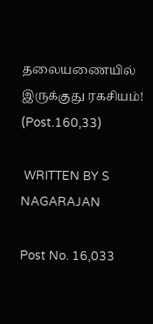தலையணையில் இருக்குது ரகசியம்! (Post.160,33)

 WRITTEN BY S NAGARAJAN

Post No. 16,033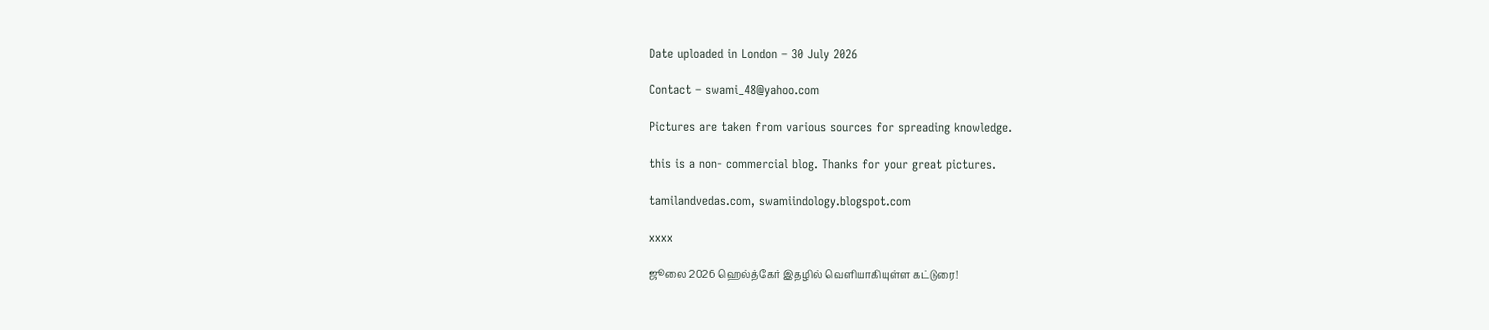Date uploaded in London – 30 July 2026

Contact – swami_48@yahoo.com

Pictures are taken from various sources for spreading knowledge.

this is a non- commercial blog. Thanks for your great pictures.

tamilandvedas.com, swamiindology.blogspot.com

xxxx

ஜூலை 2026 ஹெல்த்கேர் இதழில் வெளியாகியுள்ள கட்டுரை!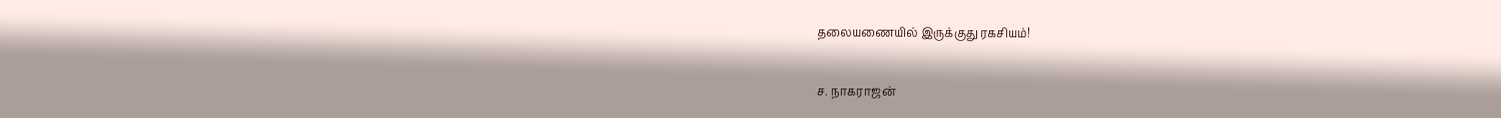தலையணையில் இருக்குது ரகசியம்!

ச. நாகராஜன்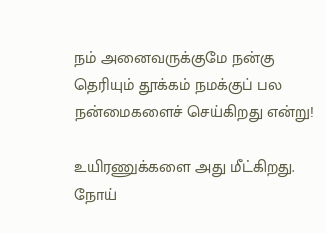நம் அனைவருக்குமே நன்கு தெரியும் தூக்கம் நமக்குப் பல நன்மைகளைச் செய்கிறது என்று!

உயிரணுக்களை அது மீட்கிறது. நோய்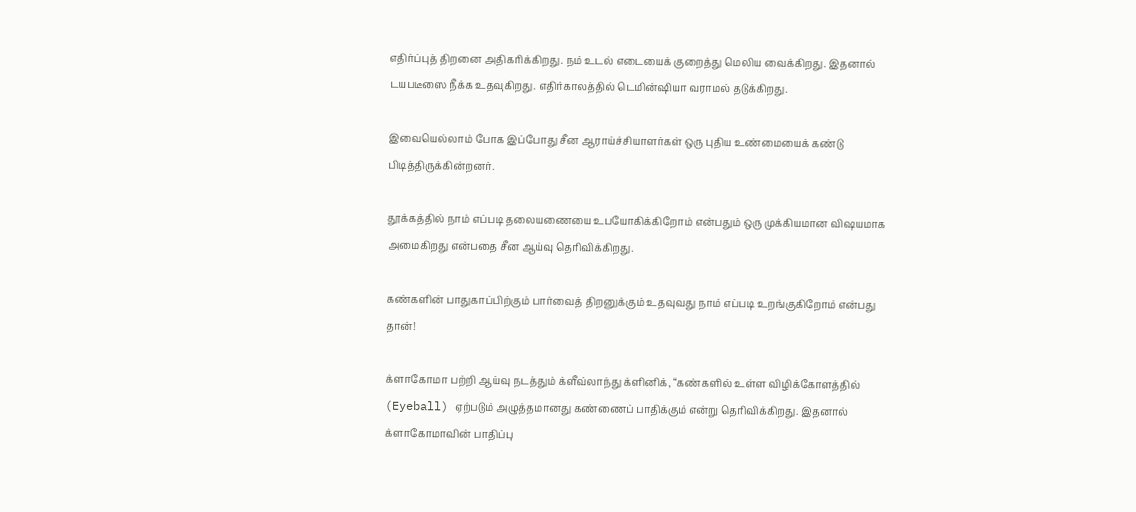எதிர்ப்புத் திறனை அதிகரிக்கிறது. நம் உடல் எடையைக் குறைத்து மெலிய வைக்கிறது. இதனால் டயபடீஸை நீக்க உதவுகிறது. எதிர்காலத்தில் டெமின்ஷியா வராமல் தடுக்கிறது.

இவையெல்லாம் போக இப்போது சீன ஆராய்ச்சியாளர்கள் ஒரு புதிய உண்மையைக் கண்டு பிடித்திருக்கின்றனர்.

தூக்கத்தில் நாம் எப்படி தலையணையை உபயோகிக்கிறோம் என்பதும் ஒரு முக்கியமான விஷயமாக அமைகிறது என்பதை சீன ஆய்வு தெரிவிக்கிறது.

கண்களின் பாதுகாப்பிற்கும் பார்வைத் திறனுக்கும் உதவுவது நாம் எப்படி உறங்குகிறோம் என்பது தான்!

க்ளாகோமா பற்றி ஆய்வு நடத்தும் க்ளீவ்லாந்து க்ளினிக், “கண்களில் உள்ள விழிக்கோளத்தில்  (Eyeball) ஏற்படும் அழுத்தமானது கண்ணைப் பாதிக்கும் என்று தெரிவிக்கிறது. இதனால் க்ளாகோமாவின் பாதிப்பு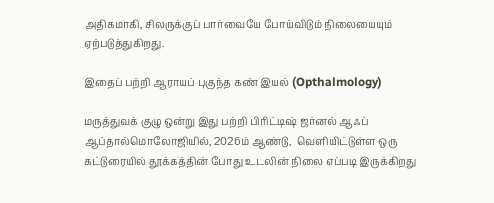அதிகமாகி, சிலருக்குப் பார்வையே போய்விடும் நிலையையும் ஏற்படுத்துகிறது.

இதைப் பற்றி ஆராயப் புகுந்த கண் இயல் (Opthalmology)

மருத்துவக் குழு ஒன்று இது பற்றி பிரிட்டிஷ் ஜர்னல் ஆஃப் ஆப்தால்மொலோஜியில், 2026ம் ஆண்டு,  வெளியிட்டுள்ள ஒரு கட்டுரையில் தூக்கத்தின் போது உடலின் நிலை எப்படி இருக்கிறது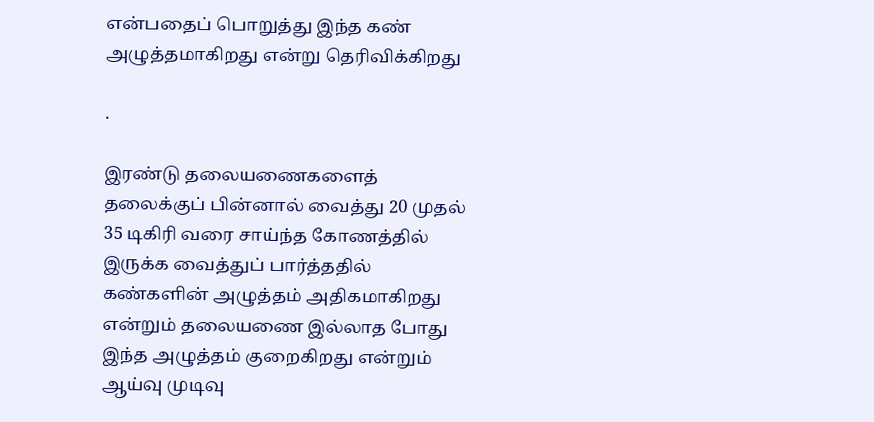என்பதைப் பொறுத்து இந்த கண் அழுத்தமாகிறது என்று தெரிவிக்கிறது

.

இரண்டு தலையணைகளைத் தலைக்குப் பின்னால் வைத்து 20 முதல் 35 டிகிரி வரை சாய்ந்த கோணத்தில் இருக்க வைத்துப் பார்த்ததில் கண்களின் அழுத்தம் அதிகமாகிறது என்றும் தலையணை இல்லாத போது இந்த அழுத்தம் குறைகிறது என்றும் ஆய்வு முடிவு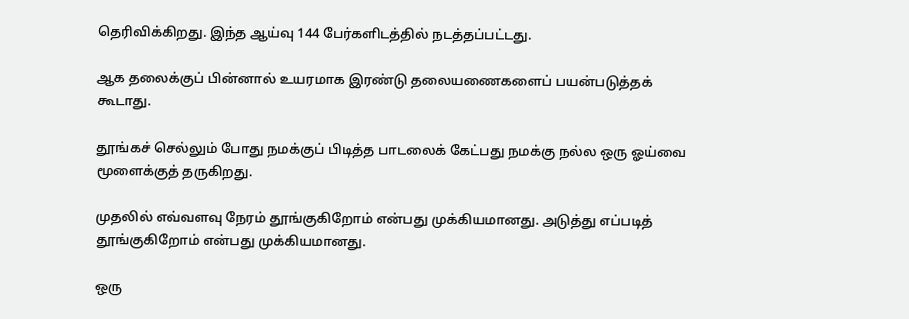தெரிவிக்கிறது. இந்த ஆய்வு 144 பேர்களிடத்தில் நடத்தப்பட்டது.

ஆக தலைக்குப் பின்னால் உயரமாக இரண்டு தலையணைகளைப் பயன்படுத்தக் கூடாது.

தூங்கச் செல்லும் போது நமக்குப் பிடித்த பாடலைக் கேட்பது நமக்கு நல்ல ஒரு ஓய்வை மூளைக்குத் தருகிறது.

முதலில் எவ்வளவு நேரம் தூங்குகிறோம் என்பது முக்கியமானது. அடுத்து எப்படித் தூங்குகிறோம் என்பது முக்கியமானது.

ஒரு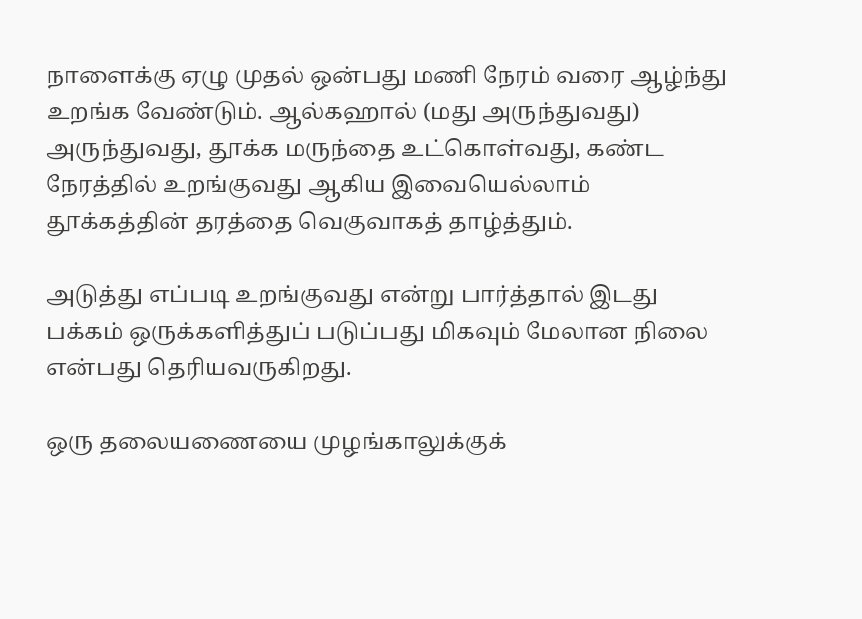நாளைக்கு ஏழு முதல் ஒன்பது மணி நேரம் வரை ஆழ்ந்து உறங்க வேண்டும். ஆல்கஹால் (மது அருந்துவது) அருந்துவது, தூக்க மருந்தை உட்கொள்வது, கண்ட நேரத்தில் உறங்குவது ஆகிய இவையெல்லாம் தூக்கத்தின் தரத்தை வெகுவாகத் தாழ்த்தும்.

அடுத்து எப்படி உறங்குவது என்று பார்த்தால் இடது பக்கம் ஒருக்களித்துப் படுப்பது மிகவும் மேலான நிலை என்பது தெரியவருகிறது.

ஒரு தலையணையை முழங்காலுக்குக்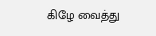கிழே வைத்து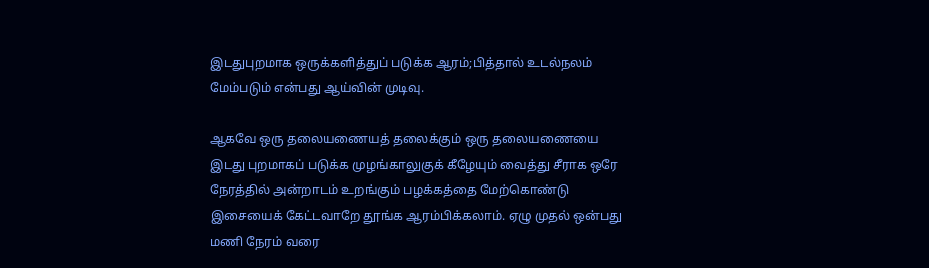இடதுபுறமாக ஒருக்களித்துப் படுக்க ஆரம்;பித்தால் உடல்நலம் மேம்படும் என்பது ஆய்வின் முடிவு.

ஆகவே ஒரு தலையணையத் தலைக்கும் ஒரு தலையணையை இடது புறமாகப் படுக்க முழங்காலுகுக் கீழேயும் வைத்து சீராக ஒரே நேரத்தில் அன்றாடம் உறங்கும் பழக்கத்தை மேற்கொண்டு இசையைக் கேட்டவாறே தூங்க ஆரம்பிக்கலாம். ஏழு முதல் ஒன்பது மணி நேரம் வரை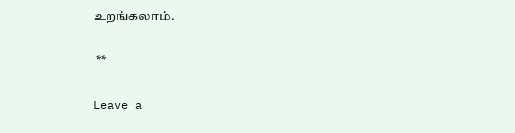உறங்கலாம்.

 **

Leave a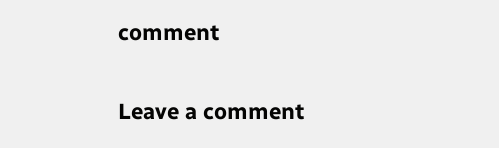comment

Leave a comment